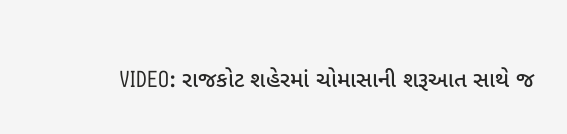VIDEO: રાજકોટ શહેરમાં ચોમાસાની શરૂઆત સાથે જ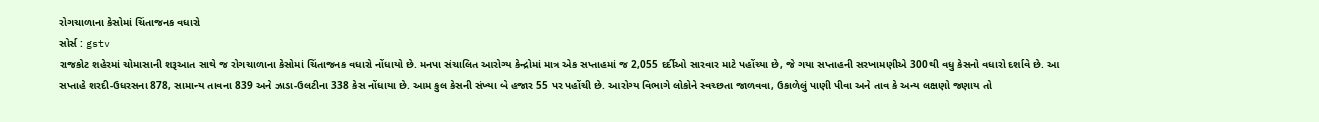રોગચાળાના કેસોમાં ચિંતાજનક વધારો
સોર્સ : gstv
રાજકોટ શહેરમાં ચોમાસાની શરૂઆત સાથે જ રોગચાળાના કેસોમાં ચિંતાજનક વધારો નોંધાયો છે. મનપા સંચાલિત આરોગ્ય કેન્દ્રોમાં માત્ર એક સપ્તાહમાં જ 2,055 દર્દીઓ સારવાર માટે પહોંચ્યા છે, જે ગયા સપ્તાહની સરખામણીએ 300થી વધુ કેસનો વધારો દર્શાવે છે. આ સપ્તાહે શરદી-ઉધરસના 878, સામાન્ય તાવના 839 અને ઝાડા-ઉલટીના 338 કેસ નોંધાયા છે. આમ કુલ કેસની સંખ્યા બે હજાર 55 પર પહોંચી છે. આરોગ્ય વિભાગે લોકોને સ્વચ્છતા જાળવવા, ઉકાળેલું પાણી પીવા અને તાવ કે અન્ય લક્ષણો જણાય તો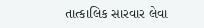તાત્કાલિક સારવાર લેવા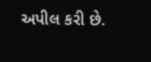અપીલ કરી છે.